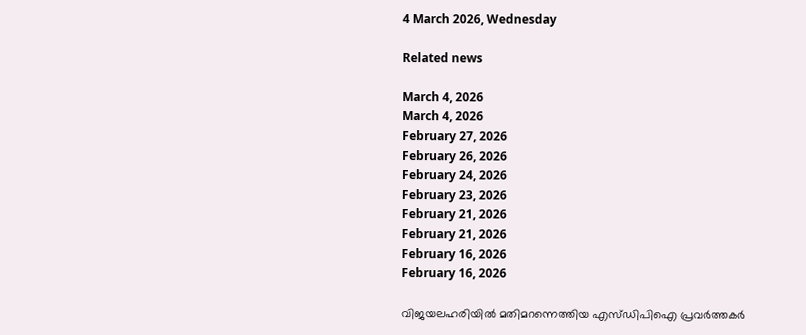4 March 2026, Wednesday

Related news

March 4, 2026
March 4, 2026
February 27, 2026
February 26, 2026
February 24, 2026
February 23, 2026
February 21, 2026
February 21, 2026
February 16, 2026
February 16, 2026

വിജയലഹരിയിൽ മതിമറന്നെത്തിയ എസ്ഡിപിഐ പ്രവർത്തകർ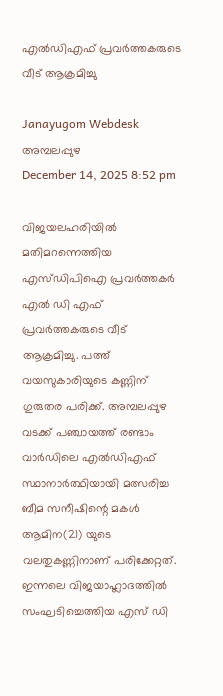എൽഡിഎഫ് പ്രവർത്തകരുടെ വീട് ആക്രമിച്ചു

Janayugom Webdesk
അമ്പലപ്പുഴ
December 14, 2025 8:52 pm

വിജയലഹരിയിൽ മതിമറന്നെത്തിയ എസ്ഡിപിഐ പ്രവർത്തകർ എൽ ഡി എഫ് പ്രവർത്തകരുടെ വീട് ആക്രമിച്ചു. പത്ത് വയസുകാരിയുടെ കണ്ണിന് ഗുരുതര പരിക്ക്. അമ്പലപ്പുഴ വടക്ക് പഞ്ചായത്ത് രണ്ടാം വാർഡിലെ എൽഡിഎഫ് സ്ഥാനാർത്ഥിയായി മത്സരിച്ച ബീമ സനീഷിന്റെ മകൾ ആമിന(21) യുടെ വലതുകണ്ണിനാണ് പരിക്കേറ്റത്. ഇന്നലെ വിജയാഹ്ലാദത്തിൽ സംഘടിച്ചെത്തിയ എസ് ഡി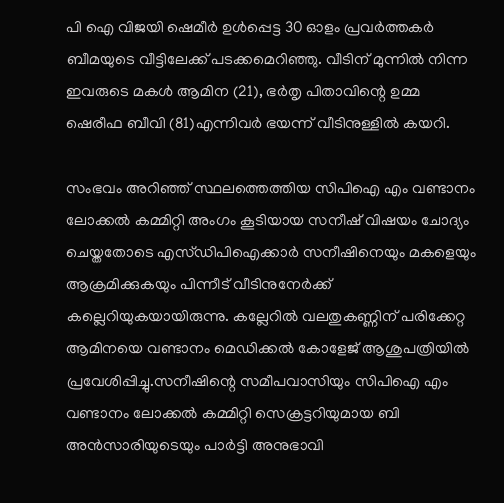പി ഐ വിജയി ഷെമീർ ഉൾപ്പെട്ട 30 ഓളം പ്രവർത്തകർ ബീമയുടെ വീട്ടിലേക്ക് പടക്കമെറിഞ്ഞു. വീടിന് മുന്നിൽ നിന്ന ഇവരുടെ മകൾ ആമിന (21), ഭർതൃ പിതാവിന്റെ ഉമ്മ ഷെരീഫ ബീവി (81)എന്നിവർ ഭയന്ന് വീടിനുള്ളിൽ കയറി.

സംഭവം അറിഞ്ഞ് സ്ഥലത്തെത്തിയ സിപിഐ എം വണ്ടാനം ലോക്കൽ കമ്മിറ്റി അംഗം കൂടിയായ സനീഷ് വിഷയം ചോദ്യം ചെയ്തതോടെ എസ്ഡിപിഐക്കാർ സനീഷിനെയും മകളെയും ആക്രമിക്കുകയും പിന്നീട് വീടിനുനേർക്ക് കല്ലെറിയുകയായിരുന്നു. കല്ലേറിൽ വലതുകണ്ണിന് പരിക്കേറ്റ ആമിനയെ വണ്ടാനം മെഡിക്കൽ കോളേജ് ആശുപത്രിയിൽ പ്രവേശിപ്പിച്ചു.സനീഷിന്റെ സമീപവാസിയും സിപിഐ എം വണ്ടാനം ലോക്കൽ കമ്മിറ്റി സെക്രട്ടറിയുമായ ബി അൻസാരിയുടെയും പാർട്ടി അനുഭാവി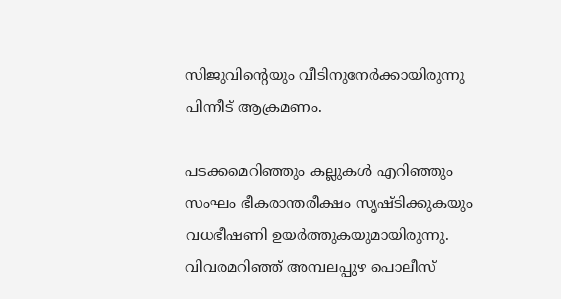സിജുവിന്റെയും വീടിനുനേർക്കായിരുന്നു പിന്നീട് ആക്രമണം.

പടക്കമെറിഞ്ഞും കല്ലുകൾ എറിഞ്ഞും സംഘം ഭീകരാന്തരീക്ഷം സൃഷ്ടിക്കുകയും വധഭീഷണി ഉയർത്തുകയുമായിരുന്നു. വിവരമറിഞ്ഞ് അമ്പലപ്പുഴ പൊലീസ്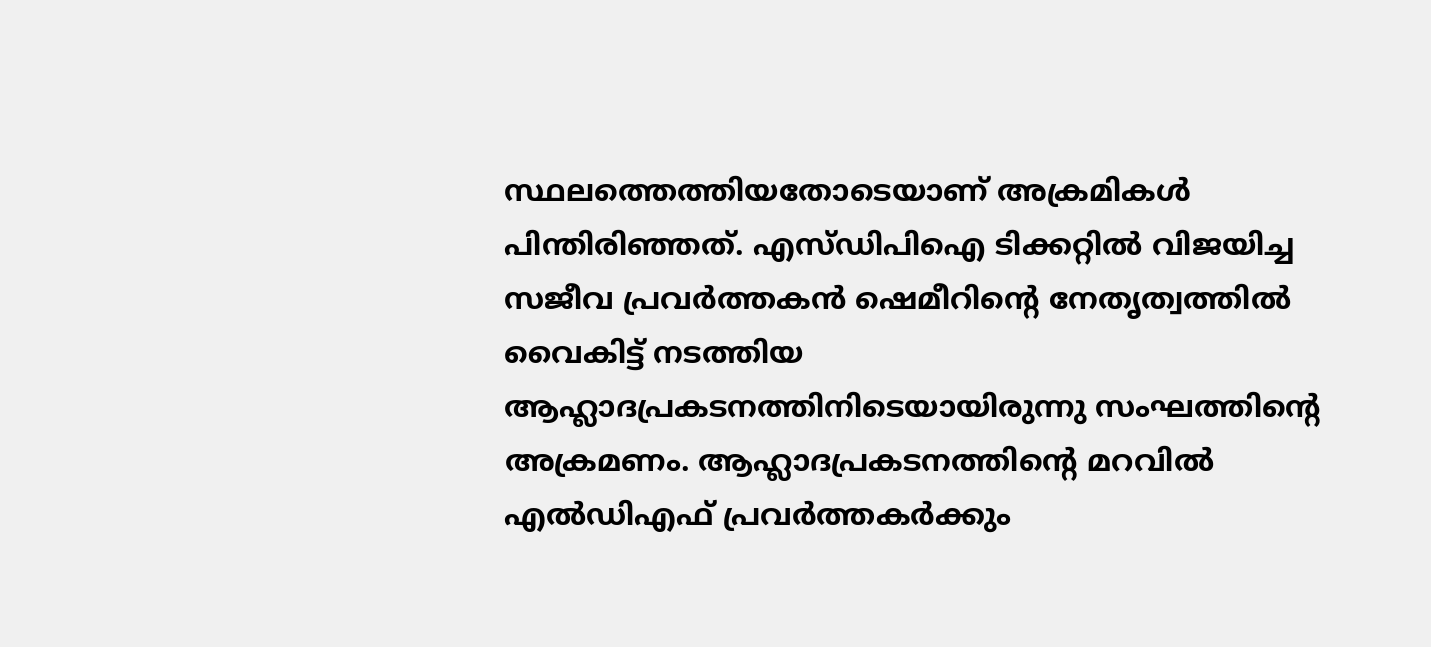സ്ഥലത്തെത്തിയതോടെയാണ് അക്രമികൾ പിന്തിരിഞ്ഞത്. എസ്ഡിപിഐ ടിക്കറ്റിൽ വിജയിച്ച സജീവ പ്രവർത്തകൻ ഷെമീറിന്റെ നേതൃത്വത്തിൽ വൈകിട്ട് നടത്തിയ ആഹ്ലാദപ്രകടനത്തിനിടെയായിരുന്നു സംഘത്തിന്റെ അക്രമണം. ആഹ്ലാദപ്രകടനത്തിന്റെ മറവിൽ എൽഡിഎഫ് പ്രവർത്തകർക്കും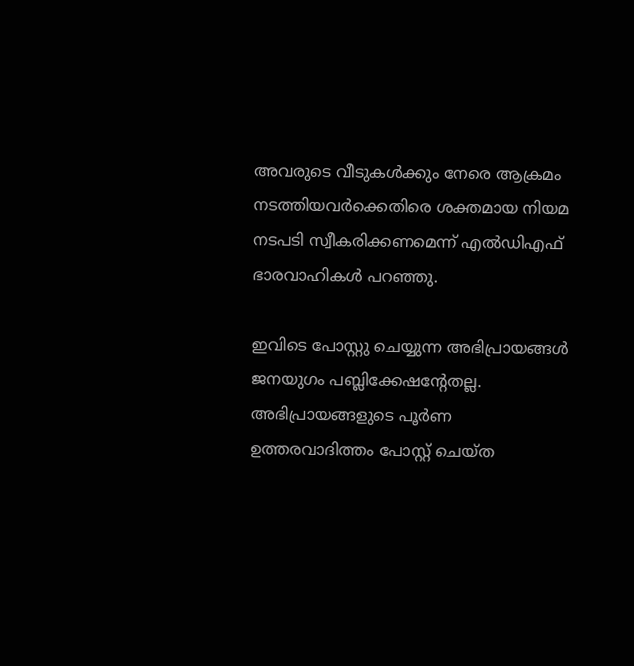അവരുടെ വീടുകൾക്കും നേരെ ആക്രമം നടത്തിയവർക്കെതിരെ ശക്തമായ നിയമ നടപടി സ്വീകരിക്കണമെന്ന് എൽഡിഎഫ് ഭാരവാഹികൾ പറഞ്ഞു.

ഇവിടെ പോസ്റ്റു ചെയ്യുന്ന അഭിപ്രായങ്ങള്‍ ജനയുഗം പബ്ലിക്കേഷന്റേതല്ല. അഭിപ്രായങ്ങളുടെ പൂര്‍ണ ഉത്തരവാദിത്തം പോസ്റ്റ് ചെയ്ത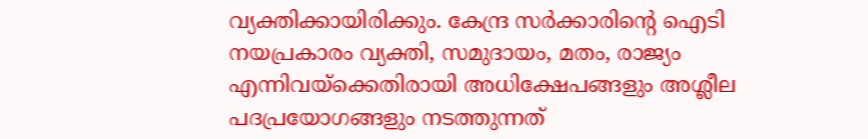വ്യക്തിക്കായിരിക്കും. കേന്ദ്ര സര്‍ക്കാരിന്റെ ഐടി നയപ്രകാരം വ്യക്തി, സമുദായം, മതം, രാജ്യം എന്നിവയ്‌ക്കെതിരായി അധിക്ഷേപങ്ങളും അശ്ലീല പദപ്രയോഗങ്ങളും നടത്തുന്നത്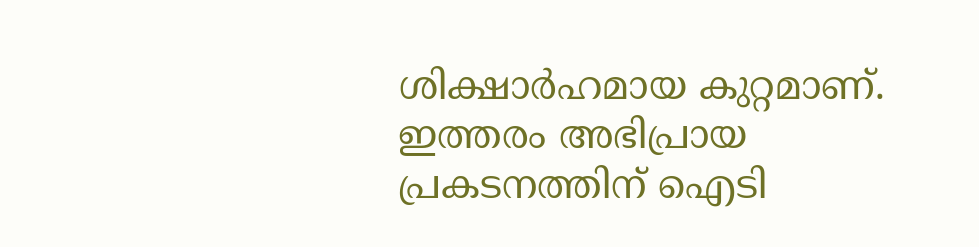ശിക്ഷാര്‍ഹമായ കുറ്റമാണ്. ഇത്തരം അഭിപ്രായ പ്രകടനത്തിന് ഐടി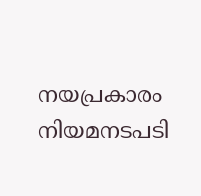നയപ്രകാരം നിയമനടപടി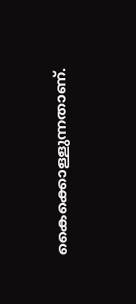കൈക്കൊള്ളുന്നതാണ്.